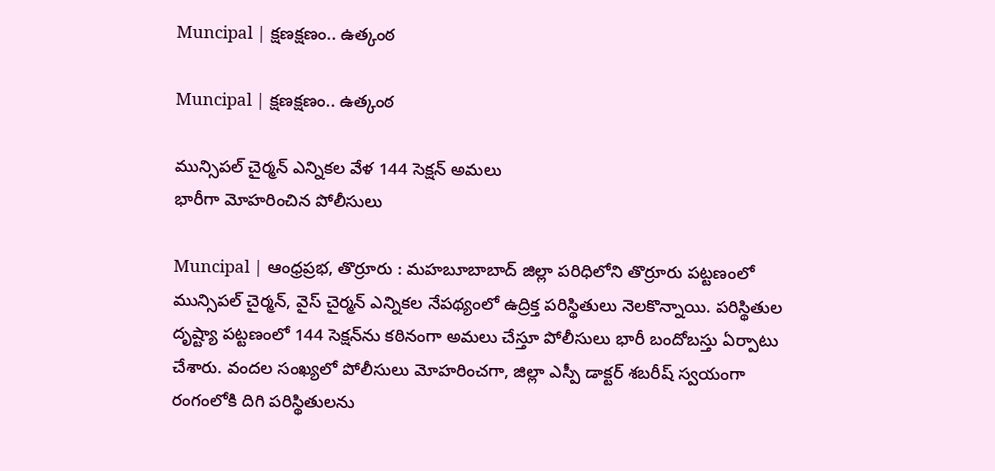Muncipal | క్ష‌ణ‌క్ష‌ణం.. ఉత్కంఠ

Muncipal | క్ష‌ణ‌క్ష‌ణం.. ఉత్కంఠ

మున్సిపల్ చైర్మన్ ఎన్నికల వేళ 144 సెక్షన్ అమలు
భారీగా మోహరించిన పోలీసులు

Muncipal | ఆంధ్ర‌ప్ర‌భ, తొర్రూరు : మహబూబాబాద్ జిల్లా పరిధిలోని తొర్రూరు పట్టణంలో మున్సిపల్ చైర్మన్, వైస్ చైర్మన్ ఎన్నికల నేపథ్యంలో ఉద్రిక్త పరిస్థితులు నెలకొన్నాయి. పరిస్థితుల దృష్ట్యా పట్టణంలో 144 సెక్షన్‌ను కఠినంగా అమలు చేస్తూ పోలీసులు భారీ బందోబస్తు ఏర్పాటు చేశారు. వందల సంఖ్యలో పోలీసులు మోహరించగా, జిల్లా ఎస్పీ డాక్టర్ శబరీష్ స్వయంగా రంగంలోకి దిగి పరిస్థితులను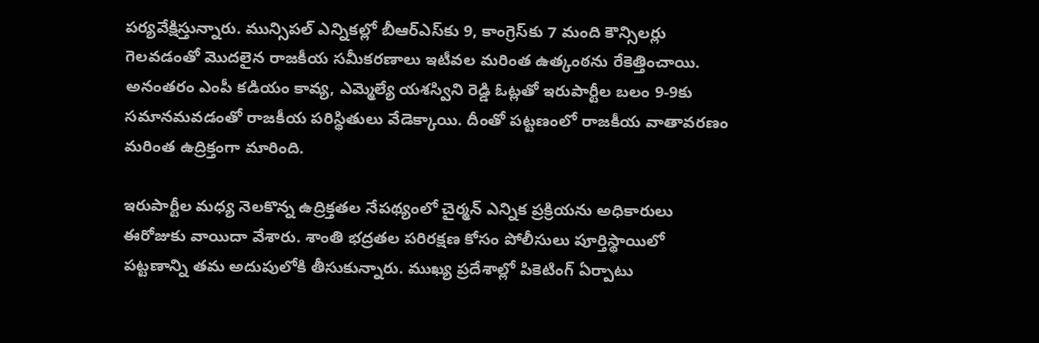పర్యవేక్షిస్తున్నారు. మున్సిపల్ ఎన్నికల్లో బీఆర్ఎస్‌కు 9, కాంగ్రెస్‌కు 7 మంది కౌన్సిలర్లు గెలవడంతో మొదలైన రాజకీయ సమీకరణాలు ఇటీవల మరింత ఉత్కంఠను రేకెత్తించాయి. అనంతరం ఎంపీ కడియం కావ్య, ఎమ్మెల్యే యశస్విని రెడ్డి ఓట్లతో ఇరుపార్టీల బలం 9-9కు సమానమవడంతో రాజకీయ పరిస్థితులు వేడెక్కాయి. దీంతో పట్టణంలో రాజకీయ వాతావరణం మరింత ఉద్రిక్తంగా మారింది.

ఇరుపార్టీల మధ్య నెలకొన్న ఉద్రిక్తతల నేపథ్యంలో చైర్మన్ ఎన్నిక ప్రక్రియను అధికారులు ఈరోజుకు వాయిదా వేశారు. శాంతి భద్రతల పరిరక్షణ కోసం పోలీసులు పూర్తిస్థాయిలో పట్టణాన్ని తమ అదుపులోకి తీసుకున్నారు. ముఖ్య ప్రదేశాల్లో పికెటింగ్ ఏర్పాటు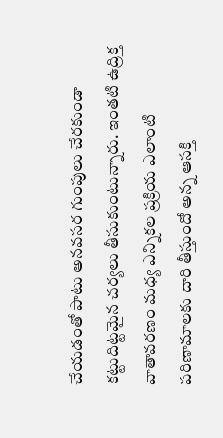చేయడంతో పాటు అనవసర గుంపులు చేరకుండా కట్టుదిట్టమైన చర్యలు తీసుకుంటున్నారు. ఇంతటి ఉద్రిక్త వాతావరణం మధ్య ఎన్నికల ప్రక్రియ ఎలాంటి పరిణామాలకు దారి తీస్తుందో అన్న ఆసక్తి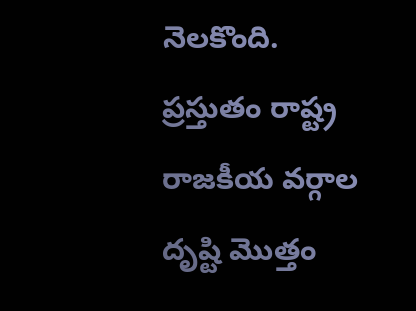నెలకొంది. ప్రస్తుతం రాష్ట్ర రాజకీయ వర్గాల దృష్టి మొత్తం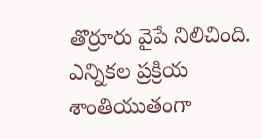తొర్రూరు వైపే నిలిచింది. ఎన్నికల ప్రక్రియ శాంతియుతంగా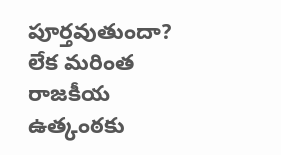పూర్తవుతుందా? లేక మరింత రాజకీయ ఉత్కంఠకు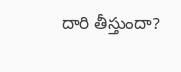దారి తీస్తుందా?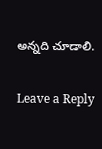అన్నది చూడాలి.

Leave a Reply